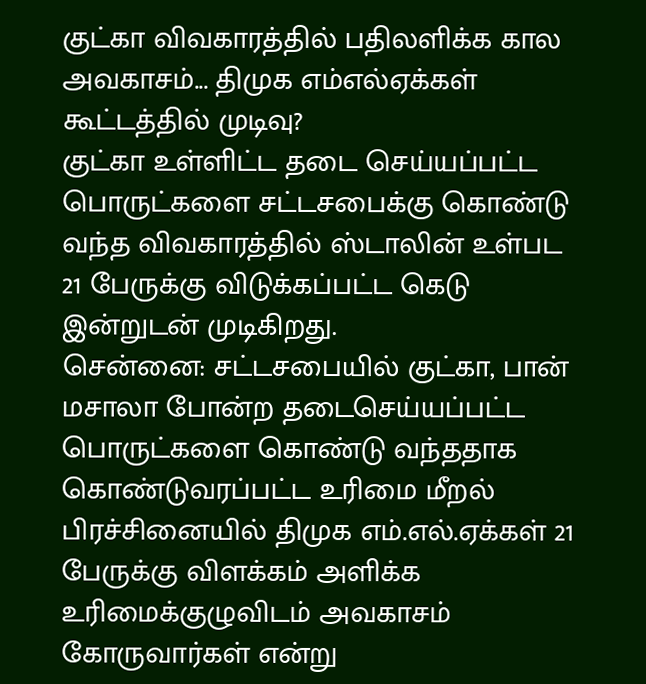குட்கா விவகாரத்தில் பதிலளிக்க கால அவகாசம்... திமுக எம்எல்ஏக்கள் கூட்டத்தில் முடிவு?
குட்கா உள்ளிட்ட தடை செய்யப்பட்ட பொருட்களை சட்டசபைக்கு கொண்டு வந்த விவகாரத்தில் ஸ்டாலின் உள்பட 21 பேருக்கு விடுக்கப்பட்ட கெடு இன்றுடன் முடிகிறது.
சென்னை: சட்டசபையில் குட்கா, பான் மசாலா போன்ற தடைசெய்யப்பட்ட பொருட்களை கொண்டு வந்ததாக கொண்டுவரப்பட்ட உரிமை மீறல் பிரச்சினையில் திமுக எம்.எல்.ஏக்கள் 21 பேருக்கு விளக்கம் அளிக்க உரிமைக்குழுவிடம் அவகாசம் கோருவார்கள் என்று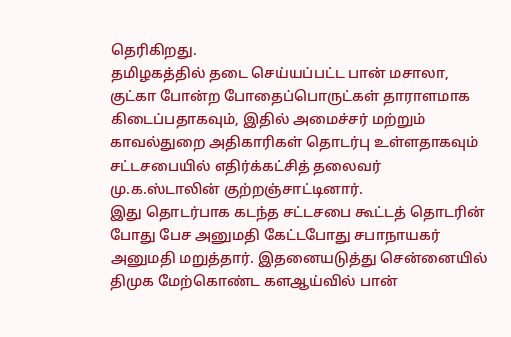தெரிகிறது.
தமிழகத்தில் தடை செய்யப்பட்ட பான் மசாலா, குட்கா போன்ற போதைப்பொருட்கள் தாராளமாக கிடைப்பதாகவும், இதில் அமைச்சர் மற்றும் காவல்துறை அதிகாரிகள் தொடர்பு உள்ளதாகவும் சட்டசபையில் எதிர்க்கட்சித் தலைவர் மு.க.ஸ்டாலின் குற்றஞ்சாட்டினார்.
இது தொடர்பாக கடந்த சட்டசபை கூட்டத் தொடரின் போது பேச அனுமதி கேட்டபோது சபாநாயகர் அனுமதி மறுத்தார். இதனையடுத்து சென்னையில் திமுக மேற்கொண்ட களஆய்வில் பான்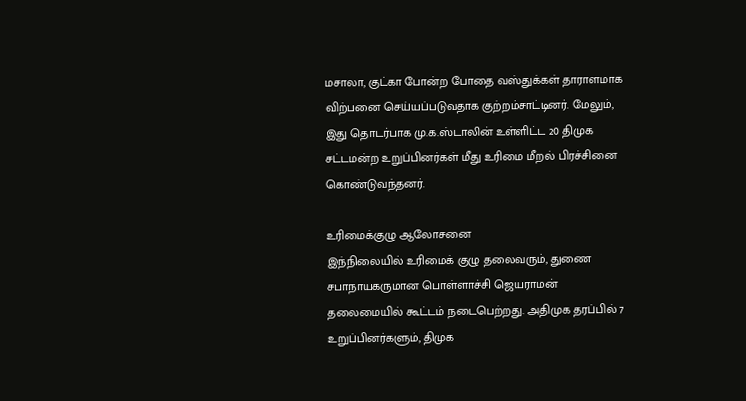மசாலா, குட்கா போன்ற போதை வஸ்துக்கள் தாராளமாக விற்பனை செய்யப்படுவதாக குற்றம்சாட்டினர். மேலும், இது தொடர்பாக மு.க.ஸ்டாலின் உள்ளிட்ட 20 திமுக சட்டமன்ற உறுப்பினர்கள் மீது உரிமை மீறல் பிரச்சினை கொண்டுவந்தனர்.

உரிமைக்குழு ஆலோசனை
இந்நிலையில் உரிமைக் குழு தலைவரும், துணை சபாநாயகருமான பொள்ளாச்சி ஜெயராமன் தலைமையில் கூட்டம் நடைபெற்றது. அதிமுக தரப்பில் 7 உறுப்பினர்களும், திமுக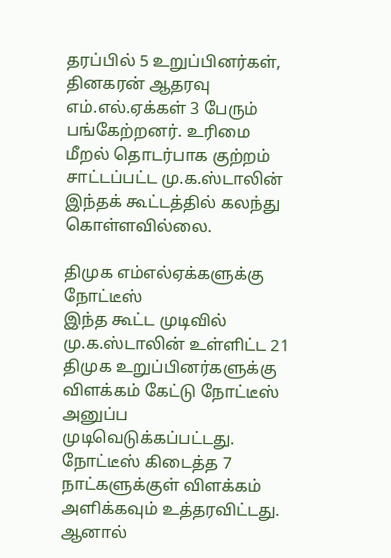தரப்பில் 5 உறுப்பினர்கள், தினகரன் ஆதரவு எம்.எல்.ஏக்கள் 3 பேரும் பங்கேற்றனர். உரிமை மீறல் தொடர்பாக குற்றம் சாட்டப்பட்ட மு.க.ஸ்டாலின் இந்தக் கூட்டத்தில் கலந்து கொள்ளவில்லை.

திமுக எம்எல்ஏக்களுக்கு நோட்டீஸ்
இந்த கூட்ட முடிவில் மு.க.ஸ்டாலின் உள்ளிட்ட 21 திமுக உறுப்பினர்களுக்கு விளக்கம் கேட்டு நோட்டீஸ் அனுப்ப முடிவெடுக்கப்பட்டது. நோட்டீஸ் கிடைத்த 7 நாட்களுக்குள் விளக்கம் அளிக்கவும் உத்தரவிட்டது. ஆனால்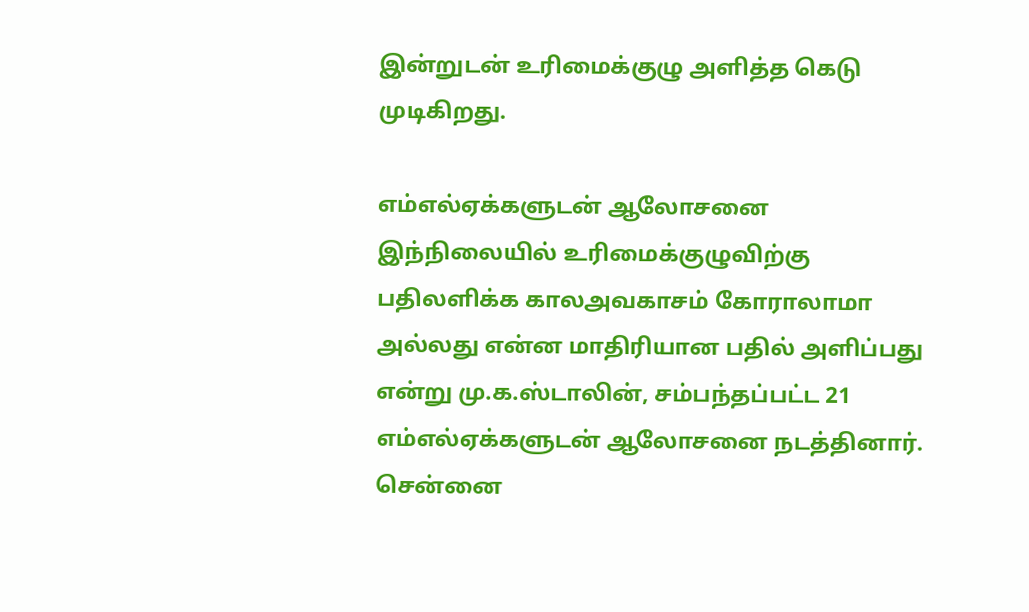இன்றுடன் உரிமைக்குழு அளித்த கெடு முடிகிறது.

எம்எல்ஏக்களுடன் ஆலோசனை
இந்நிலையில் உரிமைக்குழுவிற்கு பதிலளிக்க காலஅவகாசம் கோராலாமா அல்லது என்ன மாதிரியான பதில் அளிப்பது என்று மு.க.ஸ்டாலின், சம்பந்தப்பட்ட 21 எம்எல்ஏக்களுடன் ஆலோசனை நடத்தினார். சென்னை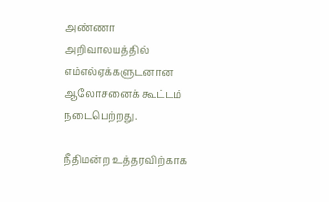அண்ணா அறிவாலயத்தில் எம்எல்ஏக்களுடனான ஆலோசனைக் கூட்டம் நடைபெற்றது.

நீதிமன்ற உத்தரவிற்காக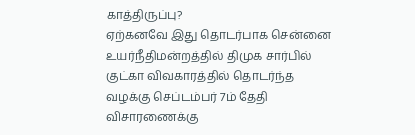காத்திருப்பு?
ஏற்கனவே இது தொடர்பாக சென்னை உயர்நீதிமன்றத்தில் திமுக சார்பில் குட்கா விவகாரத்தில் தொடர்ந்த வழக்கு செப்டம்பர் 7ம் தேதி விசாரணைக்கு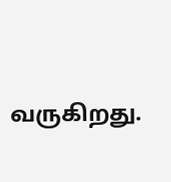வருகிறது.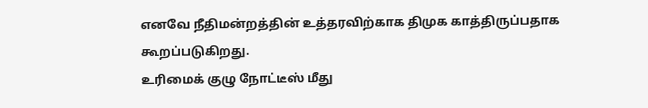எனவே நீதிமன்றத்தின் உத்தரவிற்காக திமுக காத்திருப்பதாக கூறப்படுகிறது.
உரிமைக் குழு நோட்டீஸ் மீது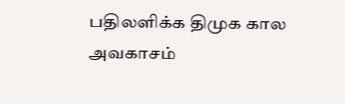பதிலளிக்க திமுக கால அவகாசம்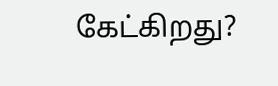கேட்கிறது?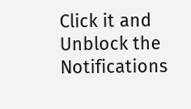Click it and Unblock the Notifications